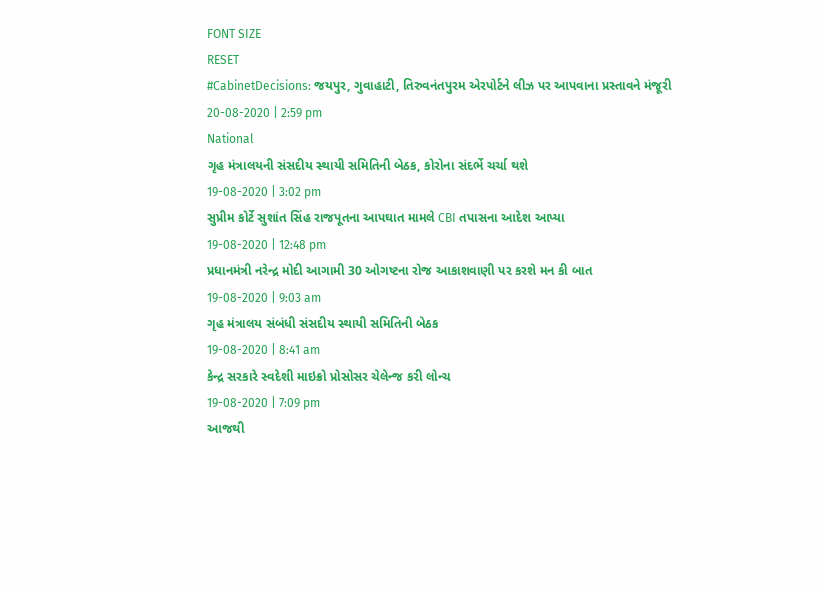FONT SIZE
RESET
#CabinetDecisions: જયપુર, ગુવાહાટી, તિરુવનંતપુરમ એરપોર્ટને લીઝ પર આપવાના પ્રસ્તાવને મંજૂરી
20-08-2020 | 2:59 pm
National
ગૃહ મંત્રાલયની સંસદીય સ્થાયી સમિતિની બેઠક, કોરોના સંદર્ભે ચર્ચા થશે
19-08-2020 | 3:02 pm
સુપ્રીમ કોર્ટે સુશાંત સિંહ રાજપૂતના આપઘાત મામલે CBI તપાસના આદેશ આપ્યા
19-08-2020 | 12:48 pm
પ્રધાનમંત્રી નરેન્દ્ર મોદી આગામી 30 ઓગષ્ટના રોજ આકાશવાણી પર કરશે મન કી બાત
19-08-2020 | 9:03 am
ગૃહ મંત્રાલય સંબંધી સંસદીય સ્થાયી સમિતિની બેઠક
19-08-2020 | 8:41 am
કેન્દ્ર સરકારે સ્વદેશી માઇક્રો પ્રોસોસર ચેલેન્જ કરી લોન્ચ
19-08-2020 | 7:09 pm
આજથી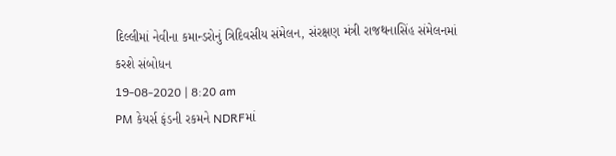દિલ્લીમાં નેવીના કમાન્ડરોનું ત્રિદિવસીય સંમેલન, સંરક્ષણ મંત્રી રાજથનાસિંહ સંમેલનમાં કરશે સંબોધન
19-08-2020 | 8:20 am
PM કેયર્સ ફંડની રકમને NDRFમાં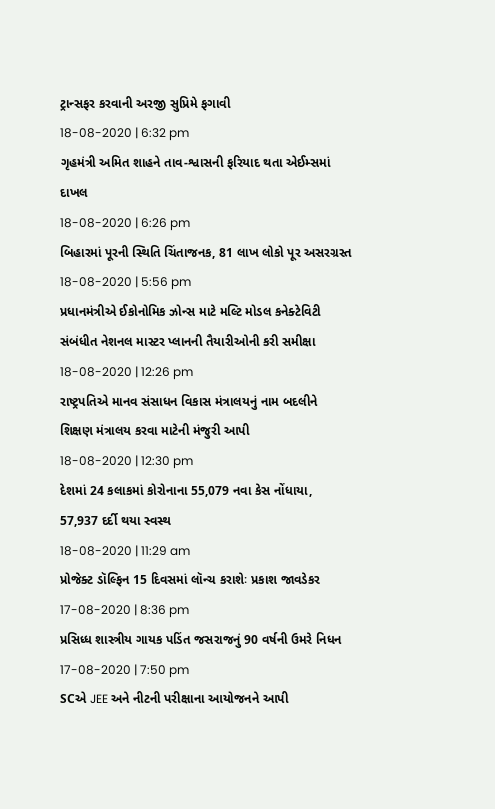ટ્રાન્સફર કરવાની અરજી સુપ્રિમે ફગાવી
18-08-2020 | 6:32 pm
ગૃહમંત્રી અમિત શાહને તાવ-શ્વાસની ફરિયાદ થતા એઈમ્સમાં દાખલ
18-08-2020 | 6:26 pm
બિહારમાં પૂરની સ્થિતિ ચિંતાજનક, 81 લાખ લોકો પૂર અસરગ્રસ્ત
18-08-2020 | 5:56 pm
પ્રધાનમંત્રીએ ઈકોનોમિક ઝોન્સ માટે મલ્ટિ મોડલ કનેક્ટેવિટી સંબંધીત નેશનલ માસ્ટર પ્લાનની તૈયારીઓની કરી સમીક્ષા
18-08-2020 | 12:26 pm
રાષ્ટ્રપતિએ માનવ સંસાધન વિકાસ મંત્રાલયનું નામ બદલીને શિક્ષણ મંત્રાલય કરવા માટેની મંજુરી આપી
18-08-2020 | 12:30 pm
દેશમાં 24 કલાકમાં કોરોનાના 55,079 નવા કેસ નોંધાયા, 57,937 દર્દી થયા સ્વસ્થ
18-08-2020 | 11:29 am
પ્રોજેક્ટ ડૉલ્ફિન 15 દિવસમાં લૉન્ચ કરાશેઃ પ્રકાશ જાવડેકર
17-08-2020 | 8:36 pm
પ્રસિધ્ધ શાસ્ત્રીય ગાયક પડિંત જસરાજનું 90 વર્ષની ઉમરે નિધન
17-08-2020 | 7:50 pm
SCએ JEE અને નીટની પરીક્ષાના આયોજનને આપી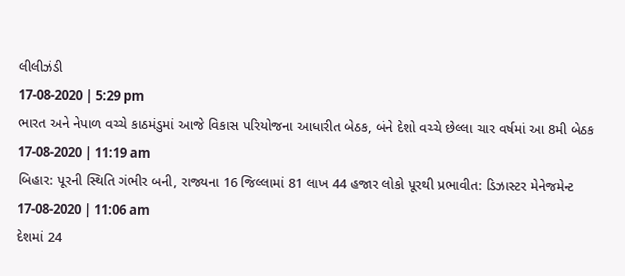લીલીઝંડી
17-08-2020 | 5:29 pm
ભારત અને નેપાળ વચ્ચે કાઠમંડુમાં આજે વિકાસ પરિયોજના આધારીત બેઠક, બંને દેશો વચ્ચે છેલ્લા ચાર વર્ષમાં આ 8મી બેઠક
17-08-2020 | 11:19 am
બિહાર: પૂરની સ્થિતિ ગંભીર બની, રાજ્યના 16 જિલ્લામાં 81 લાખ 44 હજાર લોકો પૂરથી પ્રભાવીત: ડિઝાસ્ટર મેનેજમેન્ટ
17-08-2020 | 11:06 am
દેશમાં 24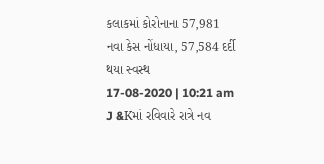કલાકમાં કોરોનાના 57,981 નવા કેસ નોંધાયા, 57,584 દર્દી થયા સ્વસ્થ
17-08-2020 | 10:21 am
J &Kમાં રવિવારે રાત્રે નવ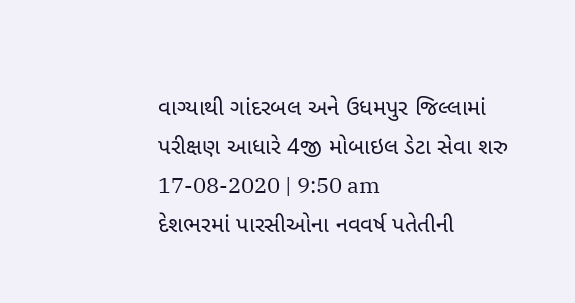વાગ્યાથી ગાંદરબલ અને ઉધમપુર જિલ્લામાં પરીક્ષણ આધારે 4જી મોબાઇલ ડેટા સેવા શરુ
17-08-2020 | 9:50 am
દેશભરમાં પારસીઓના નવવર્ષ પતેતીની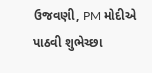ઉજવણી, PM મોદીએ પાઠવી શુભેચ્છા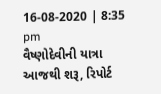16-08-2020 | 8:35 pm
વૈષ્ણોદેવીની યાત્રા આજથી શરૂ, રિપોર્ટ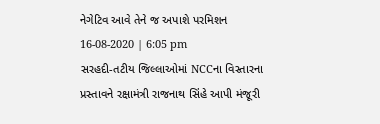નેગેટિવ આવે તેને જ અપાશે પરમિશન
16-08-2020 | 6:05 pm
સરહદી-તટીય જિલ્લાઓમાં NCCના વિસ્તારના પ્રસ્તાવને રક્ષામંત્રી રાજનાથ સિંહે આપી મંજૂરી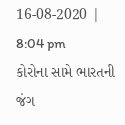16-08-2020 | 8:04 pm
કોરોના સામે ભારતની જંગ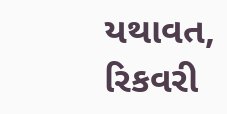યથાવત, રિકવરી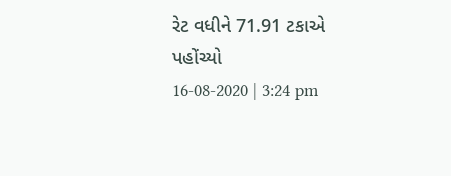રેટ વધીને 71.91 ટકાએ પહોંચ્યો
16-08-2020 | 3:24 pm